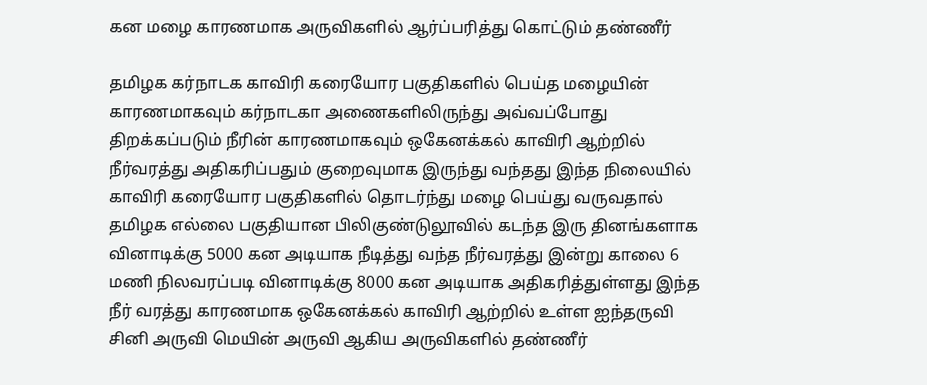கன மழை காரணமாக அருவிகளில் ஆர்ப்பரித்து கொட்டும் தண்ணீர்

தமிழக கர்நாடக காவிரி கரையோர பகுதிகளில் பெய்த மழையின் காரணமாகவும் கர்நாடகா அணைகளிலிருந்து அவ்வப்போது திறக்கப்படும் நீரின் காரணமாகவும் ஒகேனக்கல் காவிரி ஆற்றில் நீர்வரத்து அதிகரிப்பதும் குறைவுமாக இருந்து வந்தது இந்த நிலையில் காவிரி கரையோர பகுதிகளில் தொடர்ந்து மழை பெய்து வருவதால் தமிழக எல்லை பகுதியான பிலிகுண்டுலூவில் கடந்த இரு தினங்களாக வினாடிக்கு 5000 கன அடியாக நீடித்து வந்த நீர்வரத்து இன்று காலை 6 மணி நிலவரப்படி வினாடிக்கு 8000 கன அடியாக அதிகரித்துள்ளது இந்த நீர் வரத்து காரணமாக ஒகேனக்கல் காவிரி ஆற்றில் உள்ள ஐந்தருவி சினி அருவி மெயின் அருவி ஆகிய அருவிகளில் தண்ணீர்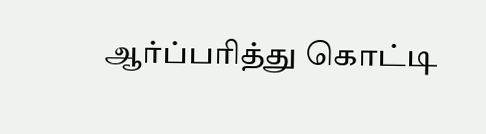ஆர்ப்பரித்து கொட்டி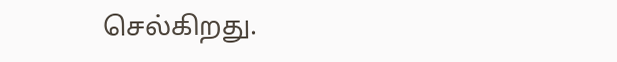செல்கிறது.